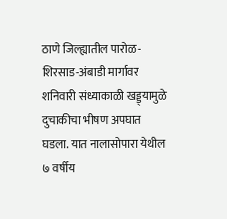ठाणे जिल्ह्यातील पारोळ-शिरसाड-अंबाडी मार्गावर शनिवारी संध्याकाळी खड्ड्यामुळे दुचाकीचा भीषण अपघात घडला. यात नालासोपारा येथील ७ वर्षीय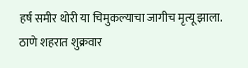हर्ष समीर थोरी या चिमुकल्याचा जागीच मृत्यू झाला.
ठाणे शहरात शुक्रवार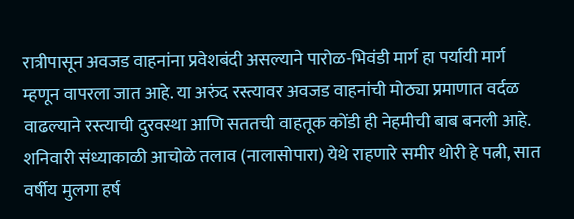रात्रीपासून अवजड वाहनांना प्रवेशबंदी असल्याने पारोळ-भिवंडी मार्ग हा पर्यायी मार्ग म्हणून वापरला जात आहे. या अरुंद रस्त्यावर अवजड वाहनांची मोठ्या प्रमाणात वर्दळ वाढल्याने रस्त्याची दुरवस्था आणि सततची वाहतूक कोंडी ही नेहमीची बाब बनली आहे.
शनिवारी संध्याकाळी आचोळे तलाव (नालासोपारा) येथे राहणारे समीर थोरी हे पत्नी, सात वर्षीय मुलगा हर्ष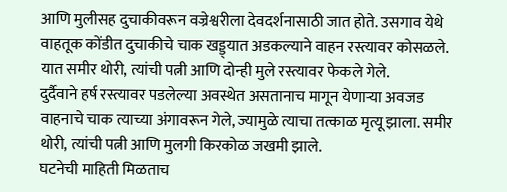आणि मुलीसह दुचाकीवरून वज्रेश्वरीला देवदर्शनासाठी जात होते. उसगाव येथे वाहतूक कोंडीत दुचाकीचे चाक खड्ड्यात अडकल्याने वाहन रस्त्यावर कोसळले. यात समीर थोरी, त्यांची पत्नी आणि दोन्ही मुले रस्त्यावर फेकले गेले.
दुर्दैवाने हर्ष रस्त्यावर पडलेल्या अवस्थेत असतानाच मागून येणाऱ्या अवजड वाहनाचे चाक त्याच्या अंगावरून गेले, ज्यामुळे त्याचा तत्काळ मृत्यू झाला. समीर थोरी, त्यांची पत्नी आणि मुलगी किरकोळ जखमी झाले.
घटनेची माहिती मिळताच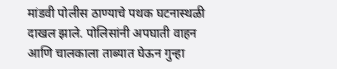मांडवी पोलीस ठाण्याचे पथक घटनास्थळी दाखल झाले. पोलिसांनी अपघाती वाहन आणि चालकाला ताब्यात घेऊन गुन्हा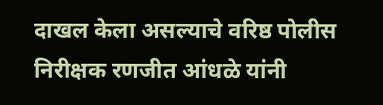दाखल केला असल्याचे वरिष्ठ पोलीस निरीक्षक रणजीत आंधळे यांनी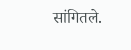सांगितले.